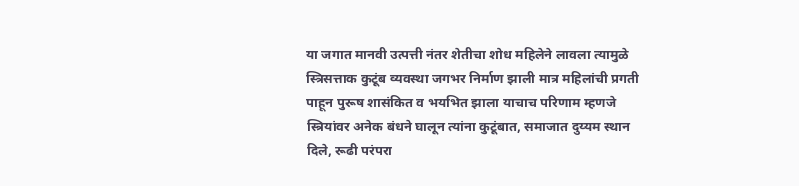या जगात मानवी उत्पत्ती नंतर शेतीचा शोध महिलेने लावला त्यामुळे स्त्रिसत्ताक कुटूंब व्यवस्था जगभर निर्माण झाली मात्र महिलांची प्रगती पाहून पुरूष शासंकित व भयभित झाला याचाच परिणाम म्हणजे स्त्रियांवर अनेक बंधने घालून त्यांना कुटूंबात, समाजात दुय्यम स्थान दिले, रूढी परंपरा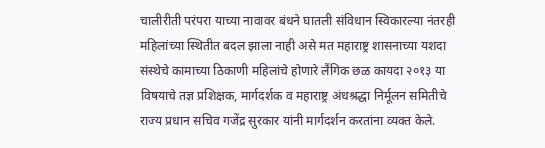चालीरीती परंपरा याच्या नावावर बंधने घातली संविधान स्विकारल्या नंतरही महिलांच्या स्थितीत बदल झाला नाही असे मत महाराष्ट्र शासनाच्या यशदा संस्थेचे कामाच्या ठिकाणी महिलांचे होणारे लैंगिक छळ कायदा २०१३ या विषयाचे तज्ञ प्रशिक्षक, मार्गदर्शक व महाराष्ट्र अंधश्रद्धा निर्मूलन समितीचे राज्य प्रधान सचिव गजेंद्र सुरकार यांनी मार्गदर्शन करतांना व्यक्त केले.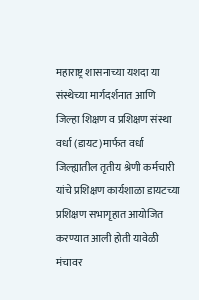महाराष्ट्र शासनाच्या यशदा या संस्थेच्या मार्गदर्शनात आणि जिल्हा शिक्षण व प्रशिक्षण संस्था वर्धा (डायट)मार्फत वर्धा जिल्ह्यातील तृतीय श्रेणी कर्मचारी यांचे प्रशिक्षण कार्यशाळा डायटच्या प्रशिक्षण सभागृहात आयोजित करण्यात आली होती यावेळी मंचावर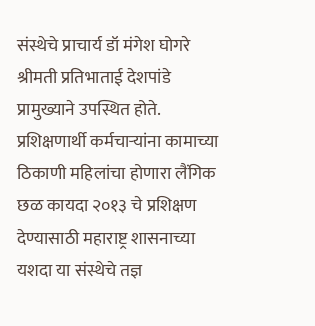संस्थेचे प्राचार्य डॉ मंगेश घोगरे श्रीमती प्रतिभाताई देशपांडे प्रामुख्याने उपस्थित होते.
प्रशिक्षणार्थी कर्मचाऱ्यांना कामाच्या ठिकाणी महिलांचा होणारा लैंगिक छळ कायदा २०१३ चे प्रशिक्षण देण्यासाठी महाराष्ट्र शासनाच्या यशदा या संस्थेचे तज्ञ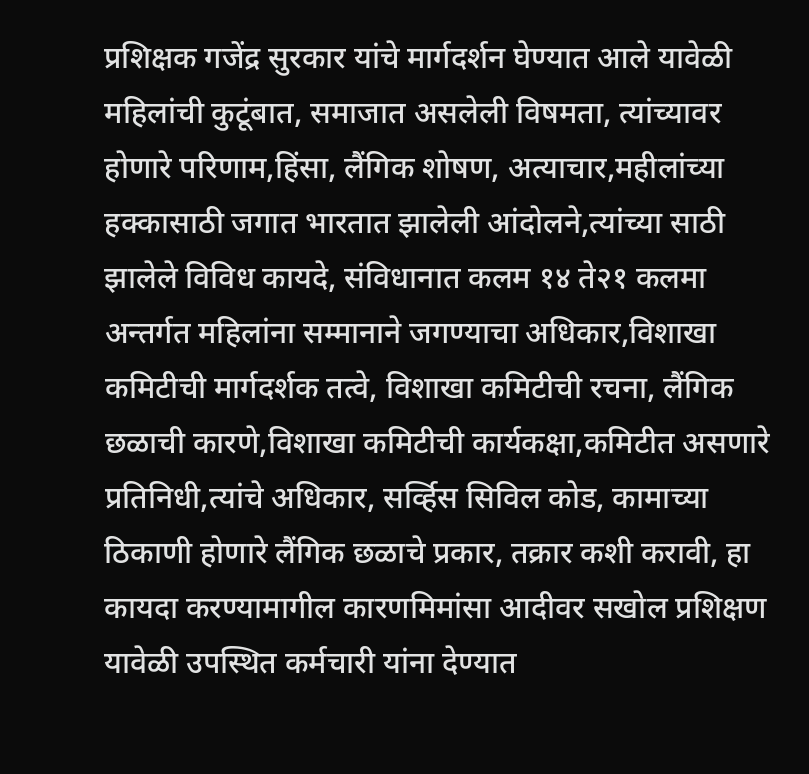प्रशिक्षक गजेंद्र सुरकार यांचे मार्गदर्शन घेण्यात आले यावेळी महिलांची कुटूंबात, समाजात असलेली विषमता, त्यांच्यावर होणारे परिणाम,हिंसा, लैंगिक शोषण, अत्याचार,महीलांच्या हक्कासाठी जगात भारतात झालेली आंदोलने,त्यांच्या साठी झालेले विविध कायदे, संविधानात कलम १४ ते२१ कलमा अन्तर्गत महिलांना सम्मानाने जगण्याचा अधिकार,विशाखा कमिटीची मार्गदर्शक तत्वे, विशाखा कमिटीची रचना, लैंगिक छळाची कारणे,विशाखा कमिटीची कार्यकक्षा,कमिटीत असणारे प्रतिनिधी,त्यांचे अधिकार, सर्व्हिस सिविल कोड, कामाच्या ठिकाणी होणारे लैंगिक छळाचे प्रकार, तक्रार कशी करावी, हा कायदा करण्यामागील कारणमिमांसा आदीवर सखोल प्रशिक्षण यावेळी उपस्थित कर्मचारी यांना देण्यात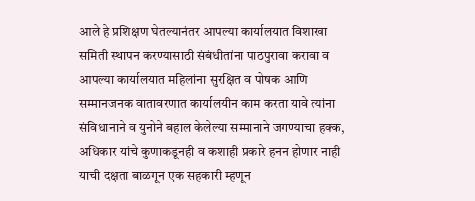आले हे प्रशिक्षण घेतल्यानंतर आपल्या कार्यालयात विशाखा समिती स्थापन करण्यासाठी संबंधीतांना पाठपुरावा करावा व आपल्या कार्यालयात महिलांना सुरक्षित व पोषक आणि सम्मानजनक वातावरणात कार्यालयीन काम करता यावे त्यांना संविधानाने व युनोने बहाल केलेल्या सम्मानाने जगण्याचा हक्क, अधिकार यांचे कुणाकडूनही व कशाही प्रकारे हनन होणार नाही याची दक्षता बाळगून एक सहकारी म्हणून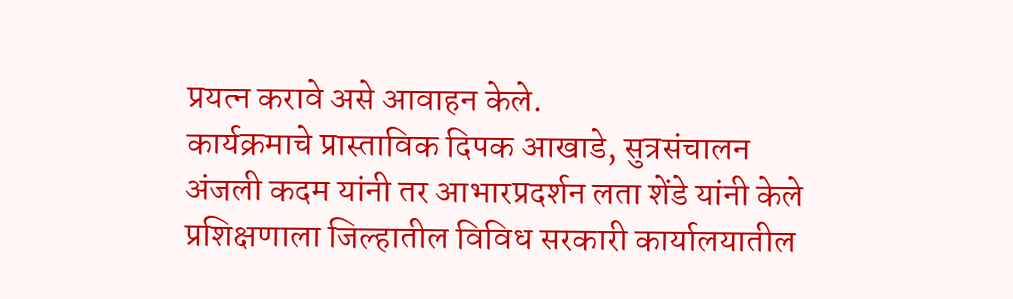प्रयत्न करावे असे आवाहन केले.
कार्यक्रमाचे प्रास्ताविक दिपक आखाडे, सुत्रसंचालन अंजली कदम यांनी तर आभारप्रदर्शन लता शेंडे यांनी केले प्रशिक्षणाला जिल्हातील विविध सरकारी कार्यालयातील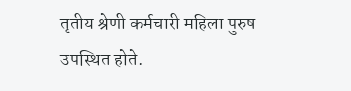तृतीय श्रेणी कर्मचारी महिला पुरुष उपस्थित होते.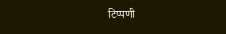टिप्पणी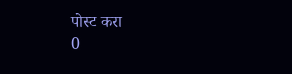पोस्ट करा
0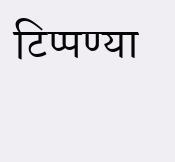टिप्पण्या